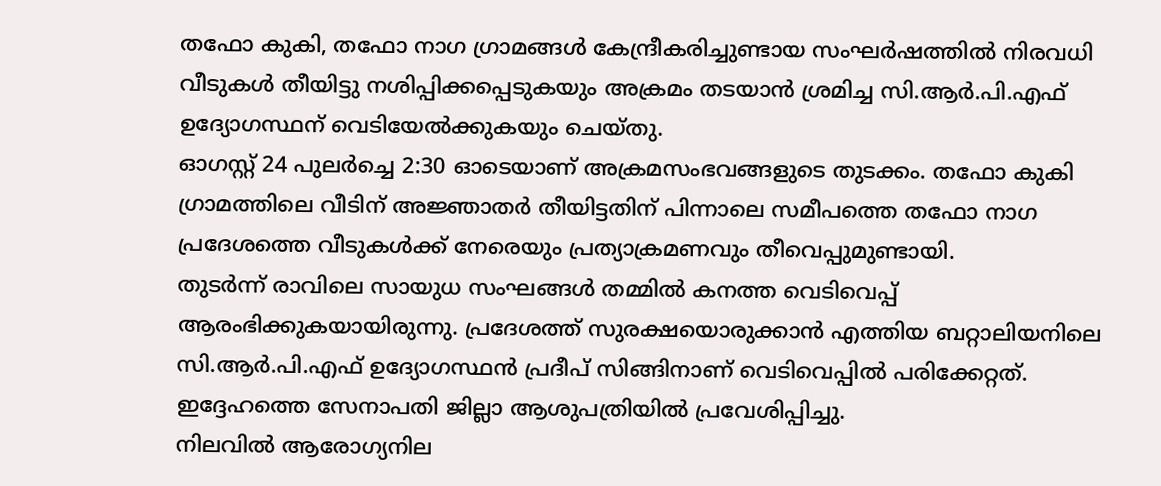തഫോ കുകി, തഫോ നാഗ ഗ്രാമങ്ങൾ കേന്ദ്രീകരിച്ചുണ്ടായ സംഘർഷത്തിൽ നിരവധി വീടുകൾ തീയിട്ടു നശിപ്പിക്കപ്പെടുകയും അക്രമം തടയാൻ ശ്രമിച്ച സി.ആർ.പി.എഫ് ഉദ്യോഗസ്ഥന് വെടിയേൽക്കുകയും ചെയ്തു.
ഓഗസ്റ്റ് 24 പുലർച്ചെ 2:30 ഓടെയാണ് അക്രമസംഭവങ്ങളുടെ തുടക്കം. തഫോ കുകി ഗ്രാമത്തിലെ വീടിന് അജ്ഞാതർ തീയിട്ടതിന് പിന്നാലെ സമീപത്തെ തഫോ നാഗ പ്രദേശത്തെ വീടുകൾക്ക് നേരെയും പ്രത്യാക്രമണവും തീവെപ്പുമുണ്ടായി.
തുടർന്ന് രാവിലെ സായുധ സംഘങ്ങൾ തമ്മിൽ കനത്ത വെടിവെപ്പ് ആരംഭിക്കുകയായിരുന്നു. പ്രദേശത്ത് സുരക്ഷയൊരുക്കാൻ എത്തിയ ബറ്റാലിയനിലെ സി.ആർ.പി.എഫ് ഉദ്യോഗസ്ഥൻ പ്രദീപ് സിങ്ങിനാണ് വെടിവെപ്പിൽ പരിക്കേറ്റത്. ഇദ്ദേഹത്തെ സേനാപതി ജില്ലാ ആശുപത്രിയിൽ പ്രവേശിപ്പിച്ചു.
നിലവിൽ ആരോഗ്യനില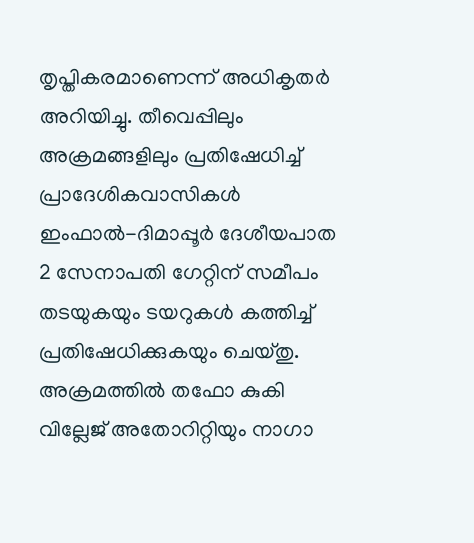തൃപ്തികരമാണെന്ന് അധികൃതർ അറിയിച്ചു. തീവെപ്പിലും അക്രമങ്ങളിലും പ്രതിഷേധിച്ച് പ്രാദേശികവാസികൾ ഇംഫാൽ-ദിമാപ്പൂർ ദേശീയപാത 2 സേനാപതി ഗേറ്റിന് സമീപം തടയുകയും ടയറുകൾ കത്തിച്ച് പ്രതിഷേധിക്കുകയും ചെയ്തു.
അക്രമത്തിൽ തഫോ കുകി വില്ലേജ് അതോറിറ്റിയും നാഗാ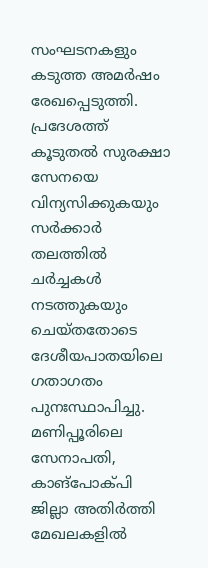സംഘടനകളും കടുത്ത അമർഷം രേഖപ്പെടുത്തി. പ്രദേശത്ത് കൂടുതൽ സുരക്ഷാ സേനയെ വിന്യസിക്കുകയും സർക്കാർ തലത്തിൽ ചർച്ചകൾ നടത്തുകയും ചെയ്തതോടെ ദേശീയപാതയിലെ ഗതാഗതം പുനഃസ്ഥാപിച്ചു.
മണിപ്പൂരിലെ സേനാപതി, കാങ്പോക്പി ജില്ലാ അതിർത്തി മേഖലകളിൽ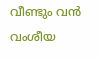വീണ്ടും വൻ വംശീയ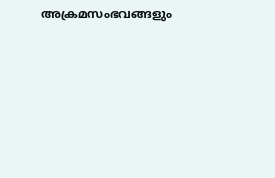അക്രമസംഭവങ്ങളും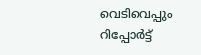വെടിവെപ്പും റിപ്പോർട്ട്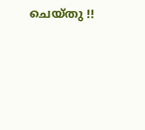ചെയ്തു !!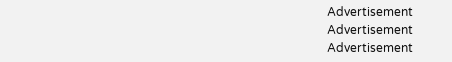Advertisement
Advertisement
Advertisement